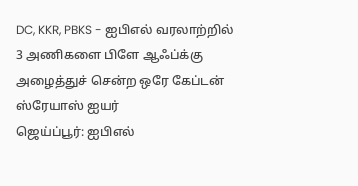DC, KKR, PBKS - ஐபிஎல் வரலாற்றில் 3 அணிகளை பிளே ஆஃப்க்கு அழைத்துச் சென்ற ஒரே கேப்டன் ஸ்ரேயாஸ் ஐயர்
ஜெய்ப்பூர்: ஐபிஎல்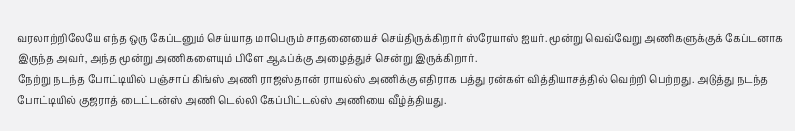வரலாற்றிலேயே எந்த ஒரு கேப்டனும் செய்யாத மாபெரும் சாதனையைச் செய்திருக்கிறார் ஸ்ரேயாஸ் ஐயர். மூன்று வெவ்வேறு அணிகளுக்குக் கேப்டனாக இருந்த அவர், அந்த மூன்று அணிகளையும் பிளே ஆஃப்க்கு அழைத்துச் சென்று இருக்கிறார்.
நேற்று நடந்த போட்டியில் பஞ்சாப் கிங்ஸ் அணி ராஜஸ்தான் ராயல்ஸ் அணிக்கு எதிராக பத்து ரன்கள் வித்தியாசத்தில் வெற்றி பெற்றது. அடுத்து நடந்த போட்டியில் குஜராத் டைட்டன்ஸ் அணி டெல்லி கேப்பிட்டல்ஸ் அணியை வீழ்த்தியது.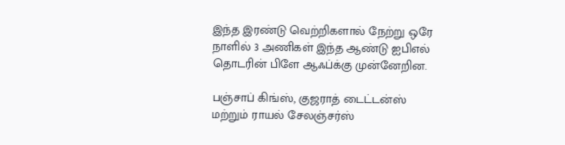இந்த இரண்டு வெற்றிகளால் நேற்று ஒரே நாளில் 3 அணிகள் இந்த ஆண்டு ஐபிஎல் தொடரின் பிளே ஆஃப்க்கு முன்னேறின.

பஞ்சாப் கிங்ஸ், குஜராத் டைட்டன்ஸ் மற்றும் ராயல் சேலஞ்சர்ஸ்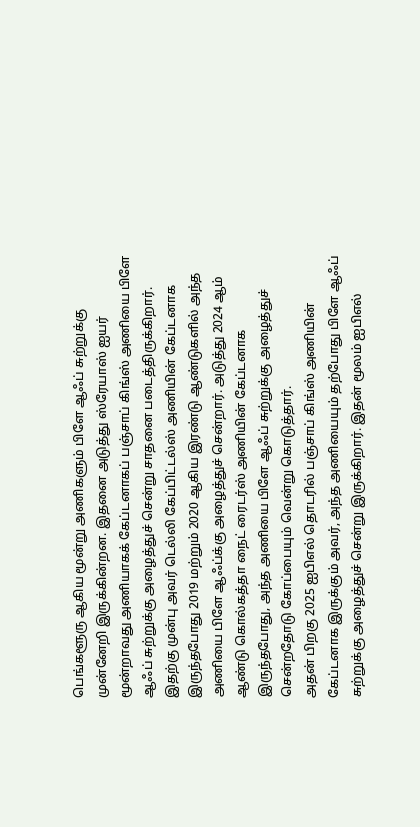பெங்களூரு ஆகிய மூன்று அணிகளும் பிளே ஆஃப் சுற்றுக்கு முன்னேறி இருக்கின்றன. இதனை அடுத்து ஸ்ரேயாஸ் ஐயர் மூன்றாவது அணியாகக் கேப்டனாகப் பஞ்சாப் கிங்ஸ் அணியை பிளே ஆஃப் சுற்றுக்கு அழைத்துச் சென்று சாதனை படைத்திருக்கிறார்.
இதற்கு முன்பு அவர் டெல்லி கேப்பிட்டல்ஸ் அணியின் கேப்டனாக இருந்தபோது 2019 மற்றும் 2020 ஆகிய இரண்டு ஆண்டுகளில் அந்த அணியை பிளே ஆஃப்க்கு அழைத்துச் சென்றார். அடுத்து 2024 ஆம் ஆண்டு கொல்கத்தா நைட் ரைடர்ஸ் அணியின் கேப்டனாக இருந்தபோது, அந்த அணியை பிளே ஆஃப் சுற்றுக்கு அழைத்துச் சென்றதோடு கோப்பையும் வென்று கொடுத்தார்.
அதன் பிறகு 2025 ஐபிஎல் தொடரில் பஞ்சாப் கிங்ஸ் அணியின் கேப்டனாக இருக்கும் அவர், அந்த அணியையும் தற்போது பிளே ஆஃப் சுற்றுக்கு அழைத்துச் சென்று இருக்கிறார். இதன் மூலம் ஐபிஎல்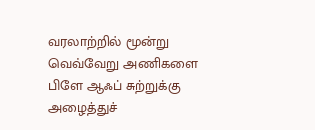வரலாற்றில் மூன்று வெவ்வேறு அணிகளை பிளே ஆஃப் சுற்றுக்கு அழைத்துச்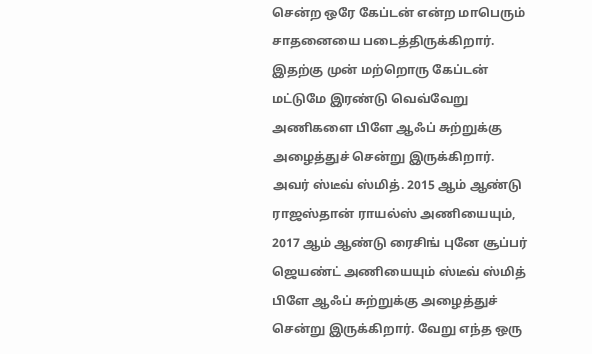சென்ற ஒரே கேப்டன் என்ற மாபெரும் சாதனையை படைத்திருக்கிறார்.
இதற்கு முன் மற்றொரு கேப்டன் மட்டுமே இரண்டு வெவ்வேறு அணிகளை பிளே ஆஃப் சுற்றுக்கு அழைத்துச் சென்று இருக்கிறார். அவர் ஸ்டீவ் ஸ்மித். 2015 ஆம் ஆண்டு ராஜஸ்தான் ராயல்ஸ் அணியையும், 2017 ஆம் ஆண்டு ரைசிங் புனே சூப்பர் ஜெயண்ட் அணியையும் ஸ்டீவ் ஸ்மித் பிளே ஆஃப் சுற்றுக்கு அழைத்துச் சென்று இருக்கிறார். வேறு எந்த ஒரு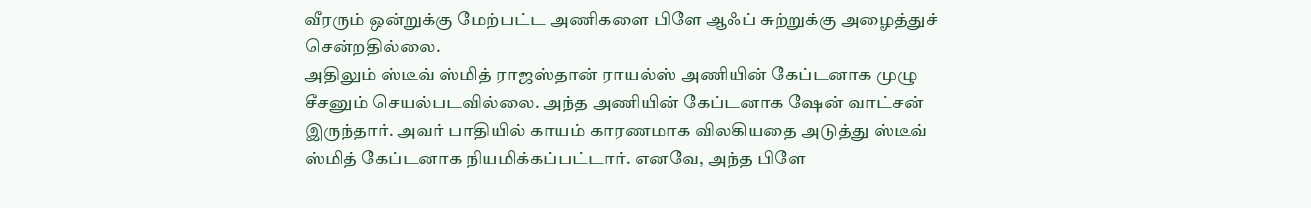வீரரும் ஒன்றுக்கு மேற்பட்ட அணிகளை பிளே ஆஃப் சுற்றுக்கு அழைத்துச் சென்றதில்லை.
அதிலும் ஸ்டீவ் ஸ்மித் ராஜஸ்தான் ராயல்ஸ் அணியின் கேப்டனாக முழு சீசனும் செயல்படவில்லை. அந்த அணியின் கேப்டனாக ஷேன் வாட்சன் இருந்தார். அவர் பாதியில் காயம் காரணமாக விலகியதை அடுத்து ஸ்டீவ் ஸ்மித் கேப்டனாக நியமிக்கப்பட்டார். எனவே, அந்த பிளே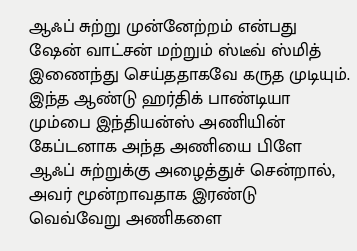ஆஃப் சுற்று முன்னேற்றம் என்பது ஷேன் வாட்சன் மற்றும் ஸ்டீவ் ஸ்மித் இணைந்து செய்ததாகவே கருத முடியும்.
இந்த ஆண்டு ஹர்திக் பாண்டியா மும்பை இந்தியன்ஸ் அணியின் கேப்டனாக அந்த அணியை பிளே ஆஃப் சுற்றுக்கு அழைத்துச் சென்றால், அவர் மூன்றாவதாக இரண்டு வெவ்வேறு அணிகளை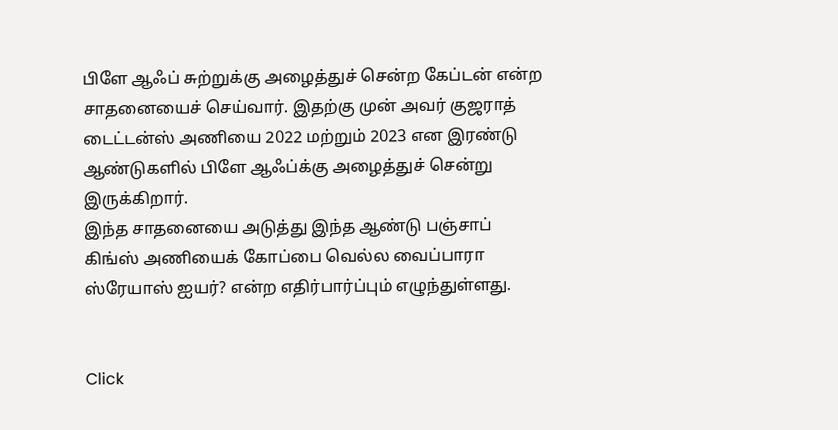பிளே ஆஃப் சுற்றுக்கு அழைத்துச் சென்ற கேப்டன் என்ற சாதனையைச் செய்வார். இதற்கு முன் அவர் குஜராத் டைட்டன்ஸ் அணியை 2022 மற்றும் 2023 என இரண்டு ஆண்டுகளில் பிளே ஆஃப்க்கு அழைத்துச் சென்று இருக்கிறார்.
இந்த சாதனையை அடுத்து இந்த ஆண்டு பஞ்சாப் கிங்ஸ் அணியைக் கோப்பை வெல்ல வைப்பாரா ஸ்ரேயாஸ் ஐயர்? என்ற எதிர்பார்ப்பும் எழுந்துள்ளது.


Click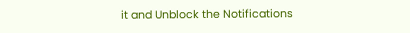it and Unblock the Notifications